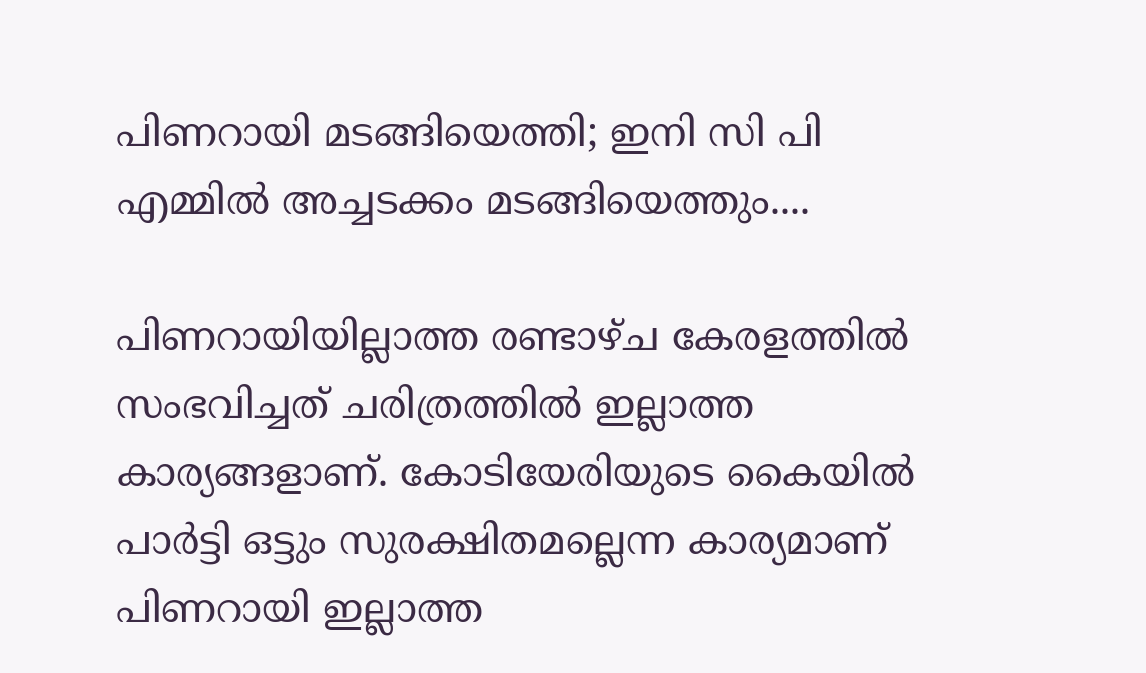പിണറായി മടങ്ങിയെത്തി; ഇനി സി പി എമ്മിൽ അച്ചടക്കം മടങ്ങിയെത്തും....

പിണറായിയില്ലാത്ത രണ്ടാഴ്ച കേരളത്തിൽ സംഭവിച്ചത് ചരിത്രത്തിൽ ഇല്ലാത്ത കാര്യങ്ങളാണ്. കോടിയേരിയുടെ കൈയിൽ പാർട്ടി ഒട്ടും സുരക്ഷിതമല്ലെന്ന കാര്യമാണ് പിണറായി ഇല്ലാത്ത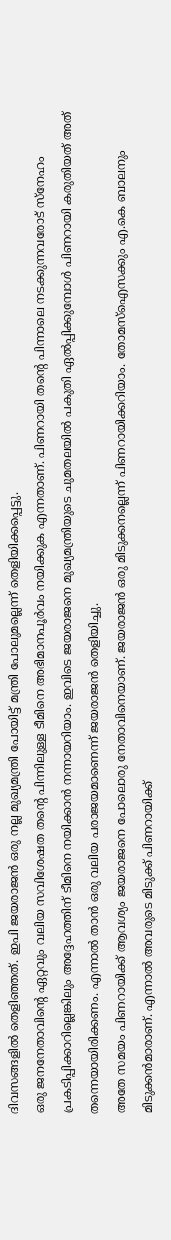ദിവസങ്ങളിൽ തെളിഞ്ഞത്. ഇപി ജയരാജൻ ഒരു നല്ല മുഖ്യമന്ത്രി പോയിട്ട് മന്ത്രി പോലുമല്ലെന്ന് തെളിയിക്കപ്പെട്ടു.
ഒരു ജനനേതാവിന്റെ ഏറ്റവും വലിയ സവിശേഷത തന്റെ പിന്നിലുള്ള ടീമിനെ അഭിമാനപൂർവം നയിക്കുക എന്നതാണ്. പിണറായി തന്റെ പിന്നാലെ നടക്കുന്നവരോട് സ്നേഹം പ്രകടിപ്പിക്കാറില്ലെങ്കിലും അദ്ദേഹത്തിന് ടീമിനെ നയിക്കാൻ നന്നായറിയാം. ഇവിടെ ജയരാജനെ മുഖ്യമന്ത്രിയുടെ ചുമതലയിൽ പകുതി ഏൽപ്പിക്കുമ്പോൾ പിണറായി കരുതിയത് അത് തന്നെയായിരിക്കണം. എന്നാൽ താൻ ഒരു വലിയ പരാജയമാണെന്ന് ജയരാജൻ തെളിയിച്ചു.
അതേ സമയം പിണറായിക്ക് ആവശ്യം ജയരാജനെ പോലൊരു നേതാവിനെയാണ്. ജയരാജൻ ഒരു മിടുക്കനല്ലെന്ന് പിണറായിക്കറിയാം. തോമസ്ഐസക്കും എ.കെ ബാലനും മിടുക്കൻമാരാണ്. എന്നാൽ അവരുടെ മിടുക്ക് പിണറായിക്ക്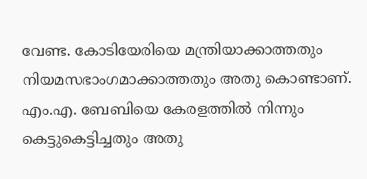വേണ്ട. കോടിയേരിയെ മന്ത്രിയാക്കാത്തതും നിയമസഭാംഗമാക്കാത്തതും അതു കൊണ്ടാണ്. എം.എ. ബേബിയെ കേരളത്തിൽ നിന്നും കെട്ടുകെട്ടിച്ചതും അതു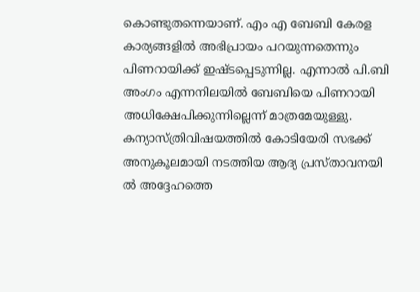കൊണ്ടുതന്നെയാണ്. എം എ ബേബി കേരള കാര്യങ്ങളിൽ അഭിപ്രായം പറയുന്നതെന്നും പിണറായിക്ക് ഇഷ്ടപ്പെടുന്നില്ല. എന്നാൽ പി.ബി അംഗം എന്നനിലയിൽ ബേബിയെ പിണറായി അധിക്ഷേപിക്കുന്നില്ലെന്ന് മാത്രമേയുള്ളു.
കന്യാസ്ത്രിവിഷയത്തിൽ കോടിയേരി സഭക്ക് അനുകൂലമായി നടത്തിയ ആദ്യ പ്രസ്താവനയി ൽ അദ്ദേഹത്തെ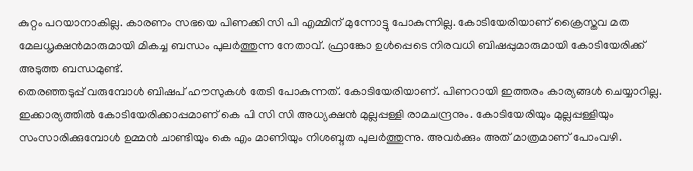കുറ്റം പറയാനാകില്ല. കാരണം സഭയെ പിണക്കി സി പി എമ്മിന് മുന്നോട്ടു പോകുന്നില്ല. കോടിയേരിയാണ് ക്രൈസ്തവ മത മേലധൃക്ഷൻമാരുമായി മികച്ച ബന്ധം പുലർത്തുന്ന നേതാവ്. ഫ്രാങ്കോ ഉൾപ്പെടെ നിരവധി ബിഷപ്പുമാരുമായി കോടിയേരിക്ക് അടുത്ത ബന്ധമുണ്ട്.
തെരഞ്ഞടുപ്പ് വരുമ്പോൾ ബിഷപ് ഹൗസുകൾ തേടി പോകുന്നത്. കോടിയേരിയാണ്. പിണറായി ഇത്തരം കാര്യങ്ങൾ ചെയ്യാറില്ല. ഇക്കാര്യത്തിൽ കോടിയേരിക്കാപ്പമാണ് കെ പി സി സി അധ്യക്ഷൻ മുല്ലപ്പള്ളി രാമചന്ദ്രനും. കോടിയേരിയും മുല്ലപ്പള്ളിയും സംസാരിക്കുമ്പോൾ ഉമ്മൻ ചാണ്ടിയും കെ എം മാണിയും നിശബ്ദത പുലർത്തുന്നു. അവർക്കും അത് മാത്രമാണ് പോംവഴി.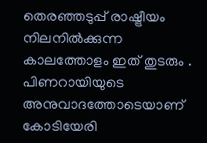തെരഞ്ഞടുപ്പ് രാഷ്ട്രീയം നിലനിൽക്കുന്ന കാലത്തോളം ഇത് തുടരും . പിണറായിയുടെ അനുവാദത്തോടെയാണ് കോടിയേരി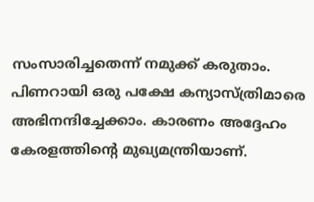സംസാരിച്ചതെന്ന് നമുക്ക് കരുതാം.
പിണറായി ഒരു പക്ഷേ കന്യാസ്ത്രിമാരെ അഭിനന്ദിച്ചേക്കാം. കാരണം അദ്ദേഹം കേരളത്തിന്റെ മുഖ്യമന്ത്രിയാണ്.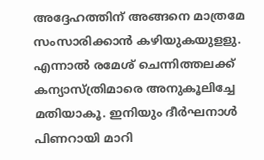അദ്ദേഹത്തിന് അങ്ങനെ മാത്രമേ സംസാരിക്കാൻ കഴിയുകയുളളു. എന്നാൽ രമേശ് ചെന്നിത്തലക്ക് കന്യാസ്ത്രിമാരെ അനുകൂലിച്ചേ മതിയാകൂ. ഇനിയും ദീർഘനാൾ പിണറായി മാറി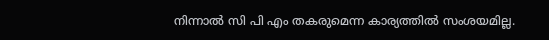നിന്നാൽ സി പി എം തകരുമെന്ന കാര്യത്തിൽ സംശയമില്ല.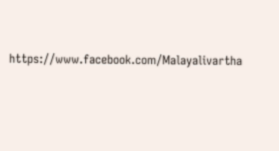https://www.facebook.com/Malayalivartha